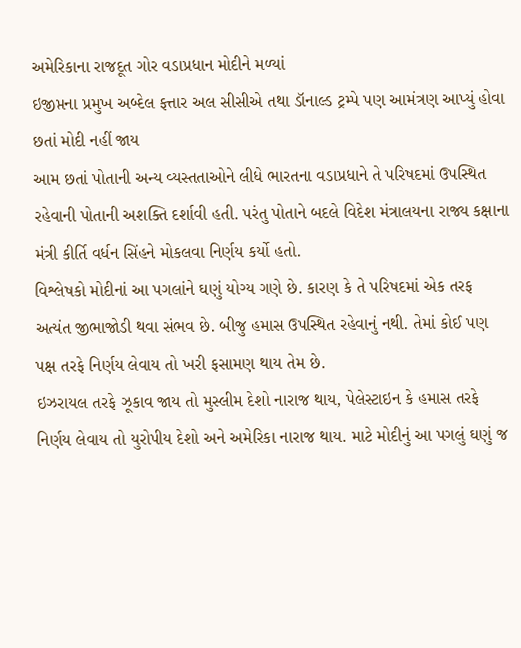અમેરિકાના રાજદૂત ગોર વડાપ્રધાન મોદીને મળ્યાં
ઇજીપ્તના પ્રમુખ અબ્દેલ ફત્તાર અલ સીસીએ તથા ડૉનાલ્ડ ટ્રમ્પે પણ આમંત્રણ આપ્યું હોવા છતાં મોદી નહીં જાય
આમ છતાં પોતાની અન્ય વ્યસ્તતાઓને લીધે ભારતના વડાપ્રધાને તે પરિષદમાં ઉપસ્થિત રહેવાની પોતાની અશક્તિ દર્શાવી હતી. પરંતુ પોતાને બદલે વિદેશ મંત્રાલયના રાજ્ય કક્ષાના મંત્રી કીર્તિ વર્ધન સિંહને મોકલવા નિર્ણય કર્યો હતો.
વિશ્લેષકો મોદીનાં આ પગલાંને ઘણું યોગ્ય ગણે છે. કારણ કે તે પરિષદમાં એક તરફ અત્યંત જીભાજોડી થવા સંભવ છે. બીજુ હમાસ ઉપસ્થિત રહેવાનું નથી. તેમાં કોઈ પણ પક્ષ તરફે નિર્ણય લેવાય તો ખરી ફસામણ થાય તેમ છે.
ઇઝરાયલ તરફે ઝૂકાવ જાય તો મુસ્લીમ દેશો નારાજ થાય, પેલેસ્ટાઇન કે હમાસ તરફે નિર્ણય લેવાય તો યુરોપીય દેશો અને અમેરિકા નારાજ થાય. માટે મોદીનું આ પગલું ઘણું જ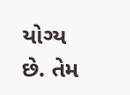યોગ્ય છે. તેમ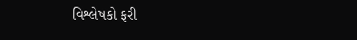વિશ્લેષકો ફરી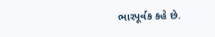ભારપૂર્વક કહે છે.